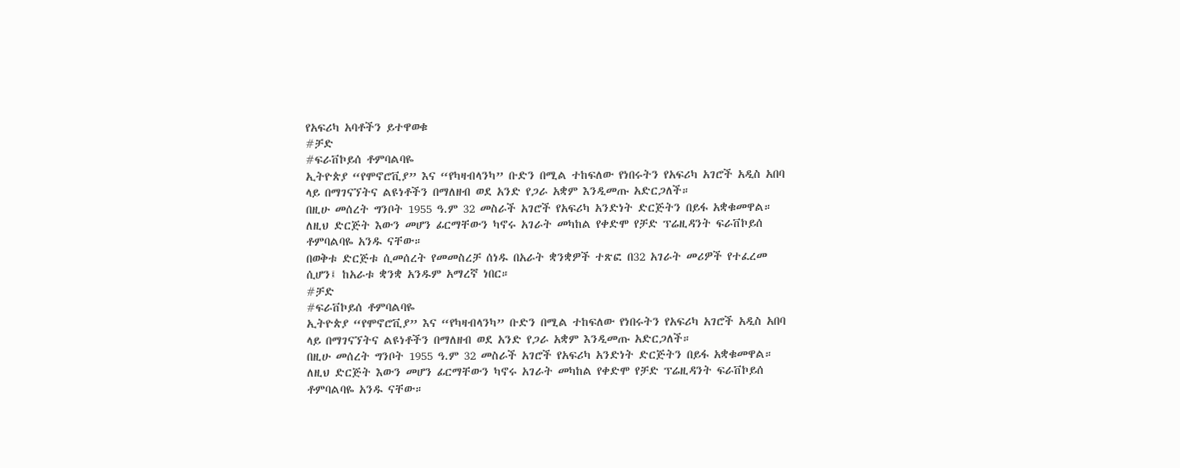የአፍሪካ አባቶችን ይተዋወቁ
#ቻድ
#ፍራቨኮይሰ ቶምባልባዬ
ኢትዮጵያ “የሞኖሮቪያ” እና “የካዛብላንካ” ቡድን በሚል ተከፍለው የነበሩትን የአፍሪካ አገሮች አዲስ አበባ ላይ በማገናኘትና ልዩነቶችን በማለዘብ ወደ አንድ የጋራ አቋም እንዲመጡ አድርጋለች።
በዚሁ መሰረት ግንቦት 1955 ዓ.ም 32 መስራች አገሮች የአፍሪካ አንድነት ድርጅትን በይፋ አቋቁመዋል።
ለዚህ ድርጅት እውን መሆን ፊርማቸውን ካኖሩ አገራት መካከል የቀድሞ የቻድ ፕሬዚዳንት ፍራቨኮይሰ ቶምባልባዬ አንዱ ናቸው።
በወቅቱ ድርጅቱ ሲመሰረት የመመስረቻ ሰነዱ በአራት ቋንቋዎች ተጽፎ በ32 አገራት መሪዎች የተፈረመ ሲሆን፤ ከአራቱ ቋንቋ አንዱም አማረኛ ነበር።
#ቻድ
#ፍራቨኮይሰ ቶምባልባዬ
ኢትዮጵያ “የሞኖሮቪያ” እና “የካዛብላንካ” ቡድን በሚል ተከፍለው የነበሩትን የአፍሪካ አገሮች አዲስ አበባ ላይ በማገናኘትና ልዩነቶችን በማለዘብ ወደ አንድ የጋራ አቋም እንዲመጡ አድርጋለች።
በዚሁ መሰረት ግንቦት 1955 ዓ.ም 32 መስራች አገሮች የአፍሪካ አንድነት ድርጅትን በይፋ አቋቁመዋል።
ለዚህ ድርጅት እውን መሆን ፊርማቸውን ካኖሩ አገራት መካከል የቀድሞ የቻድ ፕሬዚዳንት ፍራቨኮይሰ ቶምባልባዬ አንዱ ናቸው።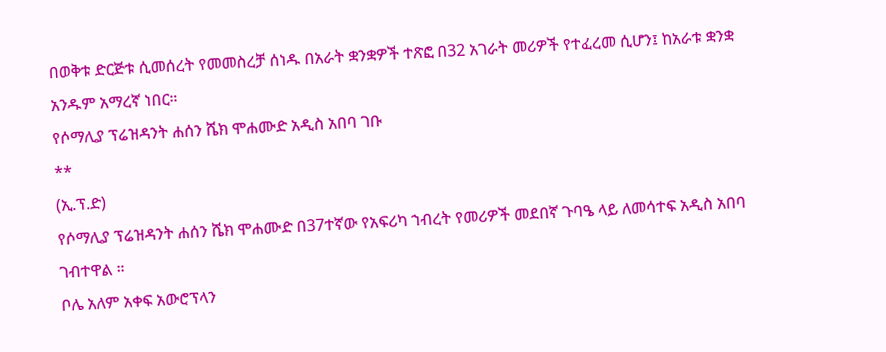በወቅቱ ድርጅቱ ሲመሰረት የመመስረቻ ሰነዱ በአራት ቋንቋዎች ተጽፎ በ32 አገራት መሪዎች የተፈረመ ሲሆን፤ ከአራቱ ቋንቋ አንዱም አማረኛ ነበር።
የሶማሊያ ፕሬዝዳንት ሐሰን ሼክ ሞሐሙድ አዲስ አበባ ገቡ
**
(ኢ.ፕ.ድ)
የሶማሊያ ፕሬዝዳንት ሐሰን ሼክ ሞሐሙድ በ37ተኛው የአፍሪካ ኀብረት የመሪዎች መደበኛ ጉባዔ ላይ ለመሳተፍ አዲስ አበባ ገብተዋል ።
ቦሌ አለም አቀፍ አውሮፕላን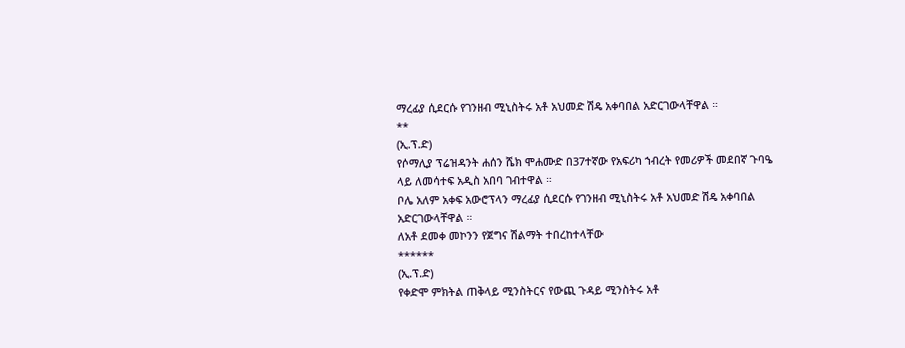ማረፊያ ሲደርሱ የገንዘብ ሚኒስትሩ አቶ አህመድ ሽዴ አቀባበል አድርገውላቸዋል ።
**
(ኢ.ፕ.ድ)
የሶማሊያ ፕሬዝዳንት ሐሰን ሼክ ሞሐሙድ በ37ተኛው የአፍሪካ ኀብረት የመሪዎች መደበኛ ጉባዔ ላይ ለመሳተፍ አዲስ አበባ ገብተዋል ።
ቦሌ አለም አቀፍ አውሮፕላን ማረፊያ ሲደርሱ የገንዘብ ሚኒስትሩ አቶ አህመድ ሽዴ አቀባበል አድርገውላቸዋል ።
ለአቶ ደመቀ መኮንን የጀግና ሽልማት ተበረከተላቸው
******
(ኢ.ፕ.ድ)
የቀድሞ ምክትል ጠቅላይ ሚንስትርና የውጪ ጉዳይ ሚንስትሩ አቶ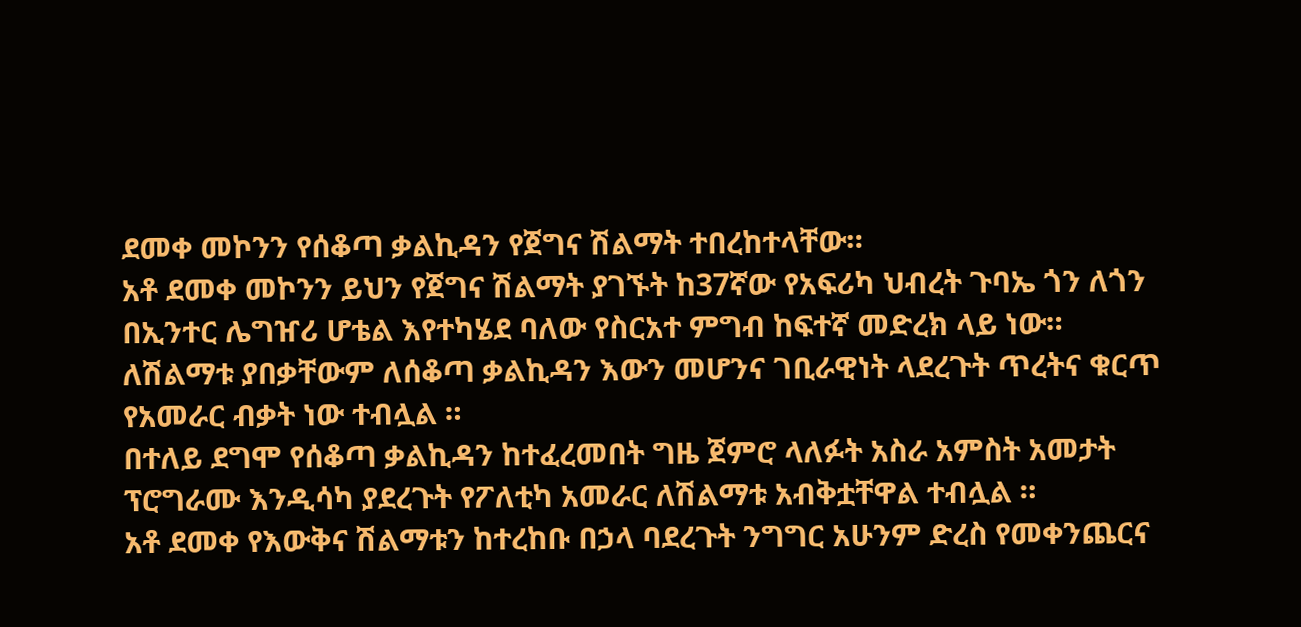ደመቀ መኮንን የሰቆጣ ቃልኪዳን የጀግና ሽልማት ተበረከተላቸው።
አቶ ደመቀ መኮንን ይህን የጀግና ሽልማት ያገኙት ከ37ኛው የአፍሪካ ህብረት ጉባኤ ጎን ለጎን በኢንተር ሌግዠሪ ሆቴል እየተካሄደ ባለው የስርአተ ምግብ ከፍተኛ መድረክ ላይ ነው።
ለሽልማቱ ያበቃቸውም ለሰቆጣ ቃልኪዳን እውን መሆንና ገቢራዊነት ላደረጉት ጥረትና ቁርጥ የአመራር ብቃት ነው ተብሏል ።
በተለይ ደግሞ የሰቆጣ ቃልኪዳን ከተፈረመበት ግዜ ጀምሮ ላለፉት አስራ አምስት አመታት ፕሮግራሙ እንዲሳካ ያደረጉት የፖለቲካ አመራር ለሽልማቱ አብቅቷቸዋል ተብሏል ።
አቶ ደመቀ የእውቅና ሽልማቱን ከተረከቡ በኃላ ባደረጉት ንግግር አሁንም ድረስ የመቀንጨርና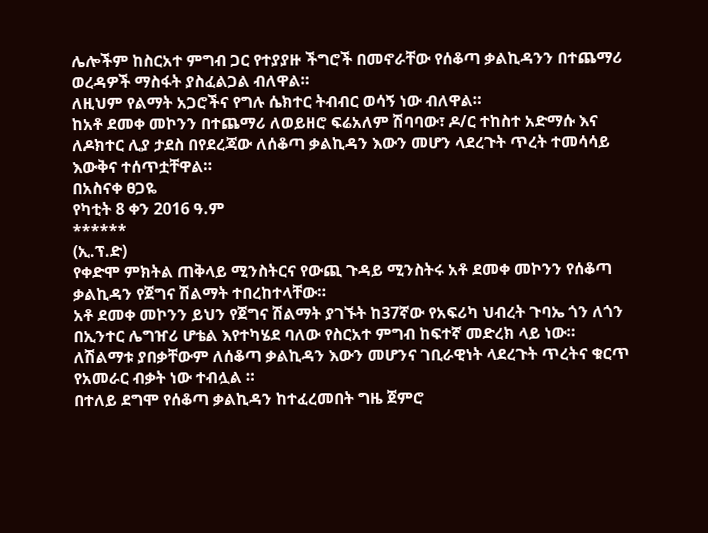ሌሎችም ከስርአተ ምግብ ጋር የተያያዙ ችግሮች በመኖራቸው የሰቆጣ ቃልኪዳንን በተጨማሪ ወረዳዎች ማስፋት ያስፈልጋል ብለዋል።
ለዚህም የልማት አጋሮችና የግሉ ሴክተር ትብብር ወሳኝ ነው ብለዋል።
ከአቶ ደመቀ መኮንን በተጨማሪ ለወይዘሮ ፍሬአለም ሽባባው፣ ዶ/ር ተከስተ አድማሱ እና ለዶክተር ሊያ ታደስ በየደረጃው ለሰቆጣ ቃልኪዳን እውን መሆን ላደረጉት ጥረት ተመሳሳይ እውቅና ተሰጥቷቸዋል።
በአስናቀ ፀጋዬ
የካቲት 8 ቀን 2016 ዓ.ም
******
(ኢ.ፕ.ድ)
የቀድሞ ምክትል ጠቅላይ ሚንስትርና የውጪ ጉዳይ ሚንስትሩ አቶ ደመቀ መኮንን የሰቆጣ ቃልኪዳን የጀግና ሽልማት ተበረከተላቸው።
አቶ ደመቀ መኮንን ይህን የጀግና ሽልማት ያገኙት ከ37ኛው የአፍሪካ ህብረት ጉባኤ ጎን ለጎን በኢንተር ሌግዠሪ ሆቴል እየተካሄደ ባለው የስርአተ ምግብ ከፍተኛ መድረክ ላይ ነው።
ለሽልማቱ ያበቃቸውም ለሰቆጣ ቃልኪዳን እውን መሆንና ገቢራዊነት ላደረጉት ጥረትና ቁርጥ የአመራር ብቃት ነው ተብሏል ።
በተለይ ደግሞ የሰቆጣ ቃልኪዳን ከተፈረመበት ግዜ ጀምሮ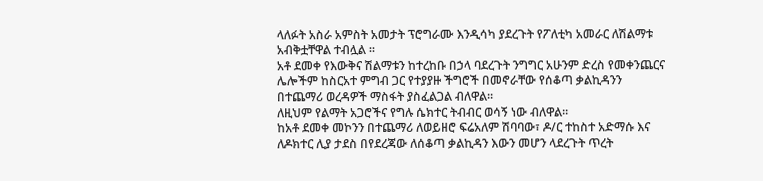ላለፉት አስራ አምስት አመታት ፕሮግራሙ እንዲሳካ ያደረጉት የፖለቲካ አመራር ለሽልማቱ አብቅቷቸዋል ተብሏል ።
አቶ ደመቀ የእውቅና ሽልማቱን ከተረከቡ በኃላ ባደረጉት ንግግር አሁንም ድረስ የመቀንጨርና ሌሎችም ከስርአተ ምግብ ጋር የተያያዙ ችግሮች በመኖራቸው የሰቆጣ ቃልኪዳንን በተጨማሪ ወረዳዎች ማስፋት ያስፈልጋል ብለዋል።
ለዚህም የልማት አጋሮችና የግሉ ሴክተር ትብብር ወሳኝ ነው ብለዋል።
ከአቶ ደመቀ መኮንን በተጨማሪ ለወይዘሮ ፍሬአለም ሽባባው፣ ዶ/ር ተከስተ አድማሱ እና ለዶክተር ሊያ ታደስ በየደረጃው ለሰቆጣ ቃልኪዳን እውን መሆን ላደረጉት ጥረት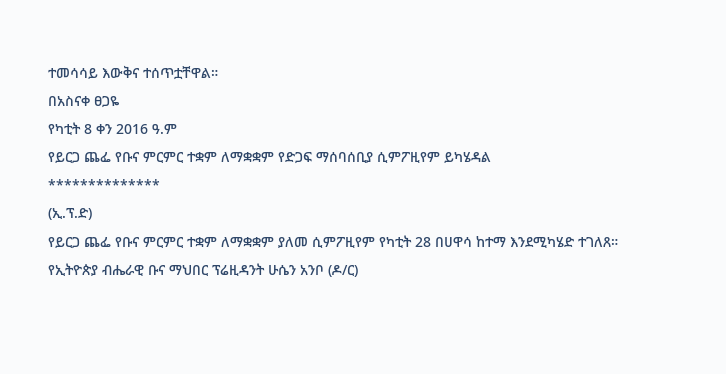ተመሳሳይ እውቅና ተሰጥቷቸዋል።
በአስናቀ ፀጋዬ
የካቲት 8 ቀን 2016 ዓ.ም
የይርጋ ጨፌ የቡና ምርምር ተቋም ለማቋቋም የድጋፍ ማሰባሰቢያ ሲምፖዚየም ይካሄዳል
**************
(ኢ.ፕ.ድ)
የይርጋ ጨፌ የቡና ምርምር ተቋም ለማቋቋም ያለመ ሲምፖዚየም የካቲት 28 በሀዋሳ ከተማ እንደሚካሄድ ተገለጸ።
የኢትዮጵያ ብሔራዊ ቡና ማህበር ፕሬዚዳንት ሁሴን አንቦ (ዶ/ር)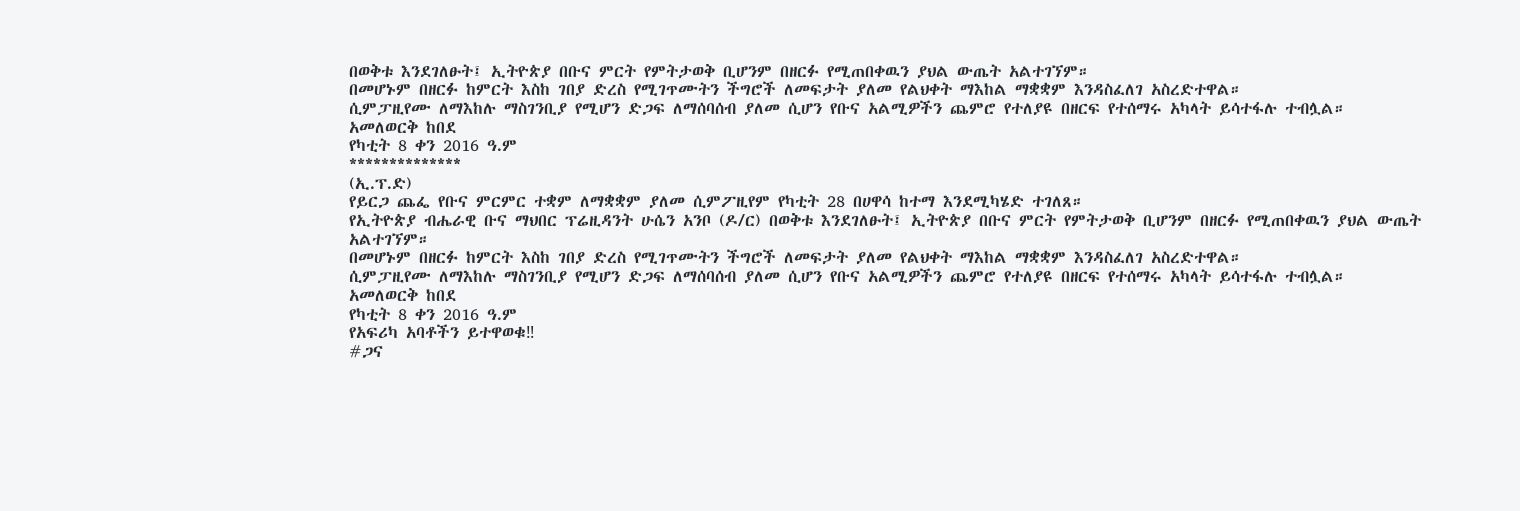በወቅቱ እንደገለፁት፤ ኢትዮጵያ በቡና ምርት የምትታወቅ ቢሆንም በዘርፉ የሚጠበቀዉን ያህል ውጤት አልተገኘም።
በመሆኑም በዘርፉ ከምርት እስከ ገበያ ድረስ የሚገጥሙትን ችግሮች ለመፍታት ያለመ የልህቀት ማእከል ማቋቋም እንዳስፈለገ አስረድተዋል።
ሲምፓዚየሙ ለማእከሉ ማስገንቢያ የሚሆን ድጋፍ ለማሰባሰብ ያለመ ሲሆን የቡና አልሚዎችን ጨምሮ የተለያዩ በዘርፍ የተሰማሩ አካላት ይሳተፋሉ ተብሏል።
አመለወርቅ ከበደ
የካቲት 8 ቀን 2016 ዓ.ም
**************
(ኢ.ፕ.ድ)
የይርጋ ጨፌ የቡና ምርምር ተቋም ለማቋቋም ያለመ ሲምፖዚየም የካቲት 28 በሀዋሳ ከተማ እንደሚካሄድ ተገለጸ።
የኢትዮጵያ ብሔራዊ ቡና ማህበር ፕሬዚዳንት ሁሴን አንቦ (ዶ/ር) በወቅቱ እንደገለፁት፤ ኢትዮጵያ በቡና ምርት የምትታወቅ ቢሆንም በዘርፉ የሚጠበቀዉን ያህል ውጤት አልተገኘም።
በመሆኑም በዘርፉ ከምርት እስከ ገበያ ድረስ የሚገጥሙትን ችግሮች ለመፍታት ያለመ የልህቀት ማእከል ማቋቋም እንዳስፈለገ አስረድተዋል።
ሲምፓዚየሙ ለማእከሉ ማስገንቢያ የሚሆን ድጋፍ ለማሰባሰብ ያለመ ሲሆን የቡና አልሚዎችን ጨምሮ የተለያዩ በዘርፍ የተሰማሩ አካላት ይሳተፋሉ ተብሏል።
አመለወርቅ ከበደ
የካቲት 8 ቀን 2016 ዓ.ም
የአፍሪካ አባቶችን ይተዋወቁ‼
#ጋና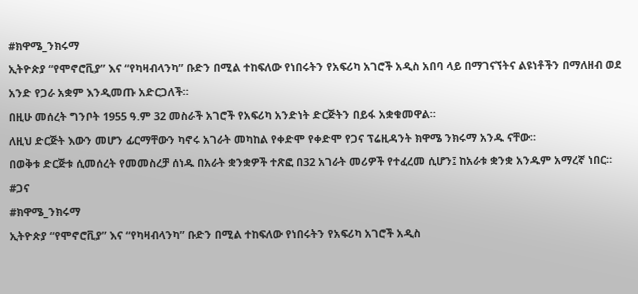#ክዋሜ_ንክሩማ
ኢትዮጵያ “የሞኖሮቪያ” እና “የካዛብላንካ” ቡድን በሚል ተከፍለው የነበሩትን የአፍሪካ አገሮች አዲስ አበባ ላይ በማገናኘትና ልዩነቶችን በማለዘብ ወደ አንድ የጋራ አቋም እንዲመጡ አድርጋለች።
በዚሁ መሰረት ግንቦት 1955 ዓ.ም 32 መስራች አገሮች የአፍሪካ አንድነት ድርጅትን በይፋ አቋቁመዋል።
ለዚህ ድርጅት እውን መሆን ፊርማቸውን ካኖሩ አገራት መካከል የቀድሞ የቀድሞ የጋና ፕሬዚዳንት ክዋሜ ንክሩማ አንዱ ናቸው።
በወቅቱ ድርጅቱ ሲመሰረት የመመስረቻ ሰነዱ በአራት ቋንቋዎች ተጽፎ በ32 አገራት መሪዎች የተፈረመ ሲሆን፤ ከአራቱ ቋንቋ አንዱም አማረኛ ነበር።
#ጋና
#ክዋሜ_ንክሩማ
ኢትዮጵያ “የሞኖሮቪያ” እና “የካዛብላንካ” ቡድን በሚል ተከፍለው የነበሩትን የአፍሪካ አገሮች አዲስ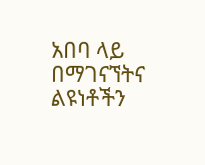አበባ ላይ በማገናኘትና ልዩነቶችን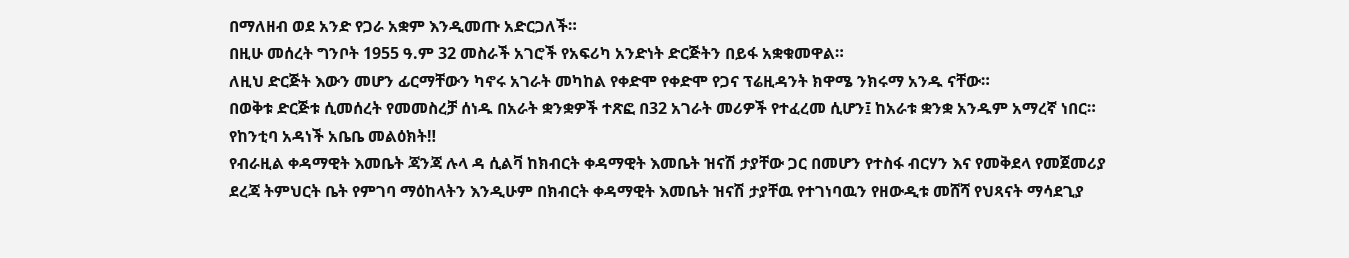በማለዘብ ወደ አንድ የጋራ አቋም እንዲመጡ አድርጋለች።
በዚሁ መሰረት ግንቦት 1955 ዓ.ም 32 መስራች አገሮች የአፍሪካ አንድነት ድርጅትን በይፋ አቋቁመዋል።
ለዚህ ድርጅት እውን መሆን ፊርማቸውን ካኖሩ አገራት መካከል የቀድሞ የቀድሞ የጋና ፕሬዚዳንት ክዋሜ ንክሩማ አንዱ ናቸው።
በወቅቱ ድርጅቱ ሲመሰረት የመመስረቻ ሰነዱ በአራት ቋንቋዎች ተጽፎ በ32 አገራት መሪዎች የተፈረመ ሲሆን፤ ከአራቱ ቋንቋ አንዱም አማረኛ ነበር።
የከንቲባ አዳነች አቤቤ መልዕክት‼
የብራዚል ቀዳማዊት እመቤት ጃንጃ ሉላ ዳ ሲልቫ ከክብርት ቀዳማዊት እመቤት ዝናሽ ታያቸው ጋር በመሆን የተስፋ ብርሃን እና የመቅደላ የመጀመሪያ ደረጃ ትምህርት ቤት የምገባ ማዕከላትን እንዲሁም በክብርት ቀዳማዊት እመቤት ዝናሽ ታያቸዉ የተገነባዉን የዘውዲቱ መሸሻ የህጻናት ማሳደጊያ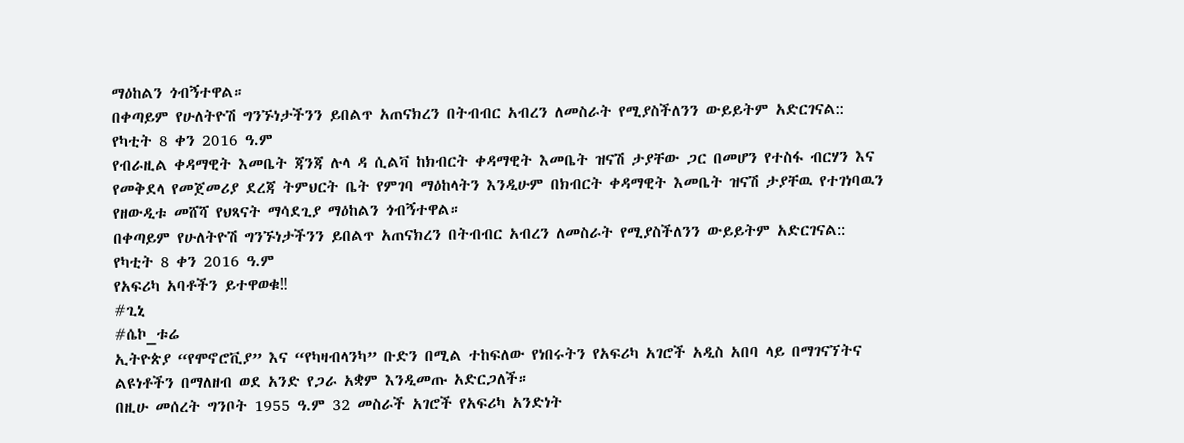ማዕከልን ጎብኝተዋል።
በቀጣይም የሁለትዮሽ ግንኙነታችንን ይበልጥ አጠናክረን በትብብር አብረን ለመስራት የሚያስችለንን ውይይትም አድርገናል::
የካቲት 8 ቀን 2016 ዓ.ም
የብራዚል ቀዳማዊት እመቤት ጃንጃ ሉላ ዳ ሲልቫ ከክብርት ቀዳማዊት እመቤት ዝናሽ ታያቸው ጋር በመሆን የተስፋ ብርሃን እና የመቅደላ የመጀመሪያ ደረጃ ትምህርት ቤት የምገባ ማዕከላትን እንዲሁም በክብርት ቀዳማዊት እመቤት ዝናሽ ታያቸዉ የተገነባዉን የዘውዲቱ መሸሻ የህጻናት ማሳደጊያ ማዕከልን ጎብኝተዋል።
በቀጣይም የሁለትዮሽ ግንኙነታችንን ይበልጥ አጠናክረን በትብብር አብረን ለመስራት የሚያስችለንን ውይይትም አድርገናል::
የካቲት 8 ቀን 2016 ዓ.ም
የአፍሪካ አባቶችን ይተዋወቁ‼
#ጊኒ
#ሴኮ_ቱሬ
ኢትዮጵያ “የሞኖሮቪያ” እና “የካዛብላንካ” ቡድን በሚል ተከፍለው የነበሩትን የአፍሪካ አገሮች አዲስ አበባ ላይ በማገናኘትና ልዩነቶችን በማለዘብ ወደ አንድ የጋራ አቋም እንዲመጡ አድርጋለች።
በዚሁ መሰረት ግንቦት 1955 ዓ.ም 32 መስራች አገሮች የአፍሪካ አንድነት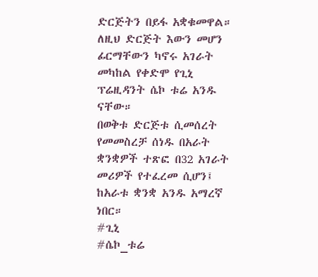ድርጅትን በይፋ አቋቁመዋል።
ለዚህ ድርጅት እውን መሆን ፊርማቸውን ካኖሩ አገራት መካከል የቀድሞ የጊኒ ፕሬዚዳንት ሴኮ ቱሬ አንዱ ናቸው።
በወቅቱ ድርጅቱ ሲመሰረት የመመስረቻ ሰነዱ በአራት ቋንቋዎች ተጽፎ በ32 አገራት መሪዎች የተፈረመ ሲሆን፤ ከአራቱ ቋንቋ አንዱ አማረኛ ነበር።
#ጊኒ
#ሴኮ_ቱሬ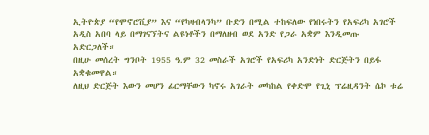ኢትዮጵያ “የሞኖሮቪያ” እና “የካዛብላንካ” ቡድን በሚል ተከፍለው የነበሩትን የአፍሪካ አገሮች አዲስ አበባ ላይ በማገናኘትና ልዩነቶችን በማለዘብ ወደ አንድ የጋራ አቋም እንዲመጡ አድርጋለች።
በዚሁ መሰረት ግንቦት 1955 ዓ.ም 32 መስራች አገሮች የአፍሪካ አንድነት ድርጅትን በይፋ አቋቁመዋል።
ለዚህ ድርጅት እውን መሆን ፊርማቸውን ካኖሩ አገራት መካከል የቀድሞ የጊኒ ፕሬዚዳንት ሴኮ ቱሬ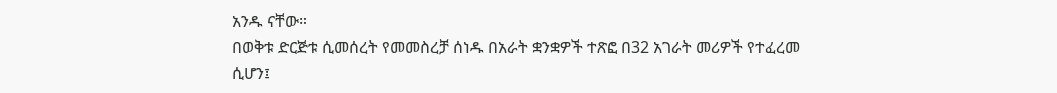አንዱ ናቸው።
በወቅቱ ድርጅቱ ሲመሰረት የመመስረቻ ሰነዱ በአራት ቋንቋዎች ተጽፎ በ32 አገራት መሪዎች የተፈረመ ሲሆን፤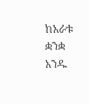ከአራቱ ቋንቋ አንዱ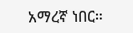አማረኛ ነበር።